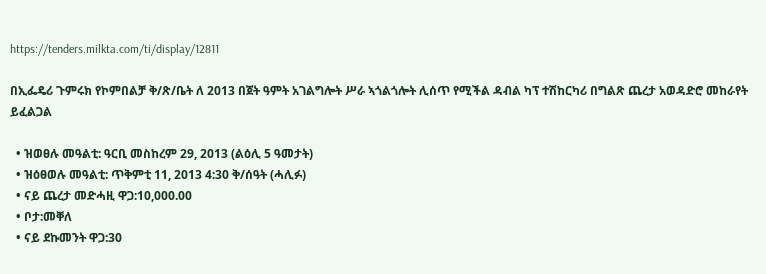https://tenders.milkta.com/ti/display/12811

በኢፌዴሪ ጉምሩክ የኮምበልቻ ቅ/ጽ/ቤት ለ 2013 በጀት ዓምት አገልግሎት ሥራ ኣጎልጎሎት ሊሰጥ የሚችል ዳብል ካፕ ተሽከርካሪ በግልጽ ጨረታ አወዳድሮ መከራየት ይፈልጋል

  • ዝወፀሉ መዓልቲ: ዓርቢ መስከረም 29, 2013 (ልዕሊ 5 ዓመታት)
  • ዝዕፀወሉ መዓልቲ: ጥቅምቲ 11, 2013 4:30 ቅ/ሰዓት (ሓሊፉ)
  • ናይ ጨረታ መድሓዚ ዋጋ:10,000.00
  • ቦታ:መቐለ
  • ናይ ደኩመንት ዋጋ:30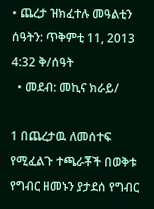• ጨረታ ዝክፈተሉ መዓልቲን ሰዓትን: ጥቅምቲ 11, 2013 4:32 ቅ/ሰዓት
  • መደብ: መኪና ክራይ/

1 በጨረታዉ ለመሰተፍ የሚፈልጉ ተጫራቾች በወቅቱ የግብር ዘመኑን ያታደሰ የግብር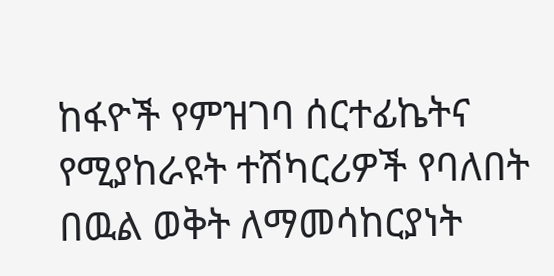ከፋዮች የምዝገባ ሰርተፊኬትና የሚያከራዩት ተሽካርሪዎች የባለበት በዉል ወቅት ለማመሳከርያነት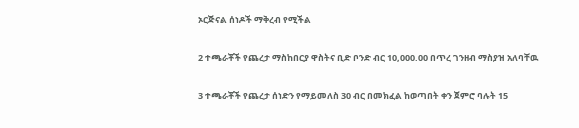ኦርጅናል ሰነዶች ማቅረብ የሚችል

2 ተጫራቾች የጨረታ ማስከበርያ ዋስትና ቢድ ቦንድ ብር 10,000.00 በጥረ ገንዘብ ማስያዝ አለባቸዉ

3 ተጫራቾች የጨረታ ሰነድን የማይመለስ 30 ብር በመክፈል ከወጣበት ቀን ጀምሮ ባሉት 15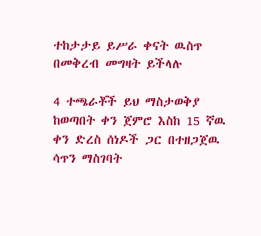ተከታታይ ይሥራ ቀናት ዉስጥ በመቅረብ መግዛት ይችላሉ

4 ተጫራቾች ይህ ማስታወቅያ ከወጣበት ቀን ጀምሮ እስከ 15 ኛዉ ቀን ድረስ ሰነዶች ጋር በተዘጋጀዉ ሳጥን ማስገባት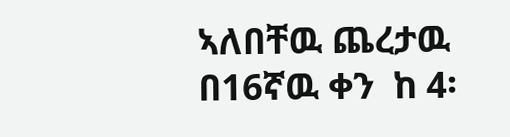ኣለበቸዉ ጨረታዉ በ16ኛዉ ቀን  ከ 4፡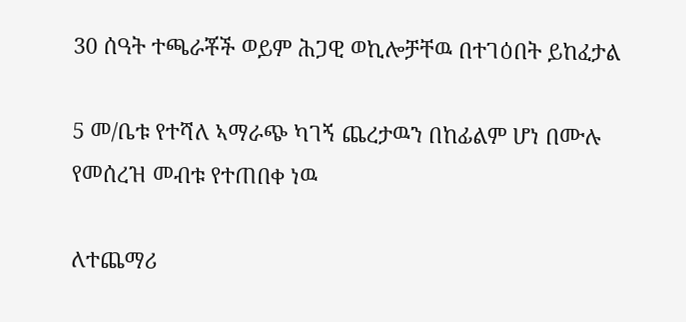30 ሰዓት ተጫራቾች ወይም ሕጋዊ ወኪሎቻቸዉ በተገዕበት ይከፈታል

5 መ/ቤቱ የተሻለ ኣማራጭ ካገኝ ጨረታዉን በከፊልም ሆነ በሙሉ የመሰረዝ መብቱ የተጠበቀ ነዉ

ለተጨማሪ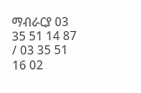ማብራርያ 03 35 51 14 87 / 03 35 51 16 02